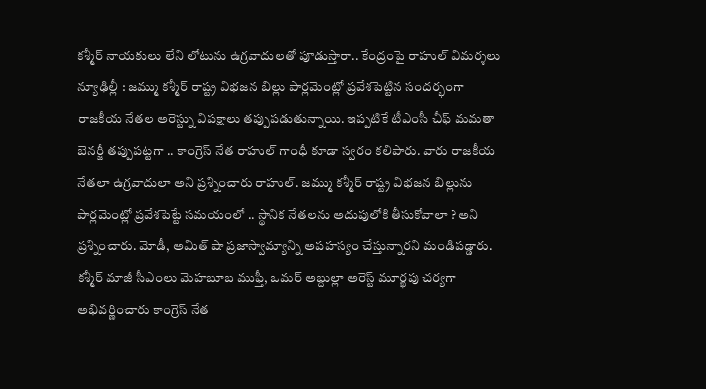కశ్మీర్ నాయకులు లేని లోటును ఉగ్రవాదులతో పూడుస్తారా.. కేంద్రంపై రాహుల్ విమర్శలు
న్యూఢిల్లీ : జమ్ము కశ్మీర్ రాష్ట్ర విభజన బిల్లు పార్లమెంట్లో ప్రవేశపెట్టిన సందర్భంగా రాజకీయ నేతల అరెస్ట్ను విపక్షాలు తప్పుపడుతున్నాయి. ఇప్పటికే టీఎంసీ చీఫ్ మమతా బెనర్జీ తప్పుపట్టగా .. కాంగ్రెస్ నేత రాహుల్ గాంధీ కూడా స్వరం కలిపారు. వారు రాజకీయ నేతలా ఉగ్రవాదులా అని ప్రశ్నించారు రాహుల్. జమ్ము కశ్మీర్ రాష్ట్ర విభజన బిల్లును పార్లమెంట్లో ప్రవేశపెట్టే సమయంలో .. స్థానిక నేతలను అదుపులోకి తీసుకోవాలా ? అని ప్రశ్నించారు. మోడీ, అమిత్ షా ప్రజాస్వామ్యాన్ని అపహస్యం చేస్తున్నారని మండిపడ్డారు.
కశ్మీర్ మాజీ సీఎంలు మెహబూబ ముఫ్తీ, ఒమర్ అబ్దుల్లా అరెస్ట్ మూర్ఖపు చర్యగా అభివర్ణించారు కాంగ్రెస్ నేత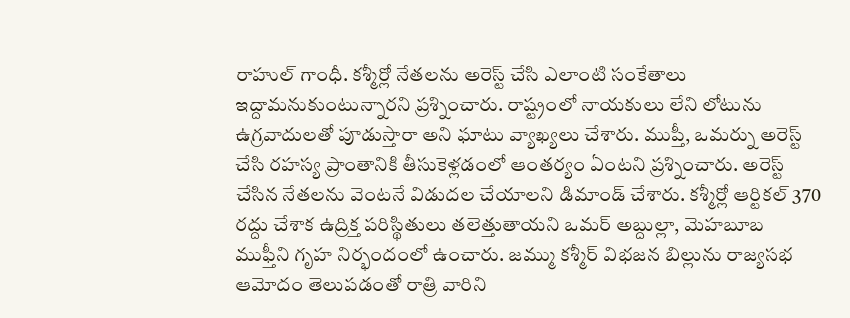రాహుల్ గాంధీ. కశ్మీర్లో నేతలను అరెస్ట్ చేసి ఎలాంటి సంకేతాలు ఇద్దామనుకుంటున్నారని ప్రశ్నించారు. రాష్ట్రంలో నాయకులు లేని లోటును ఉగ్రవాదులతో పూడుస్తారా అని ఘాటు వ్యాఖ్యలు చేశారు. ముప్తీ, ఒమర్ను అరెస్ట్ చేసి రహస్య ప్రాంతానికి తీసుకెళ్లడంలో ఆంతర్యం ఏంటని ప్రశ్నించారు. అరెస్ట్ చేసిన నేతలను వెంటనే విడుదల చేయాలని డిమాండ్ చేశారు. కశ్మీర్లో ఆర్టికల్ 370 రద్దు చేశాక ఉద్రిక్త పరిస్థితులు తలెత్తుతాయని ఒమర్ అబ్దుల్లా, మెహబూబ ముఫ్తీని గృహ నిర్భందంలో ఉంచారు. జమ్ము కశ్మీర్ విభజన బిల్లును రాజ్యసభ ఆమోదం తెలుపడంతో రాత్రి వారిని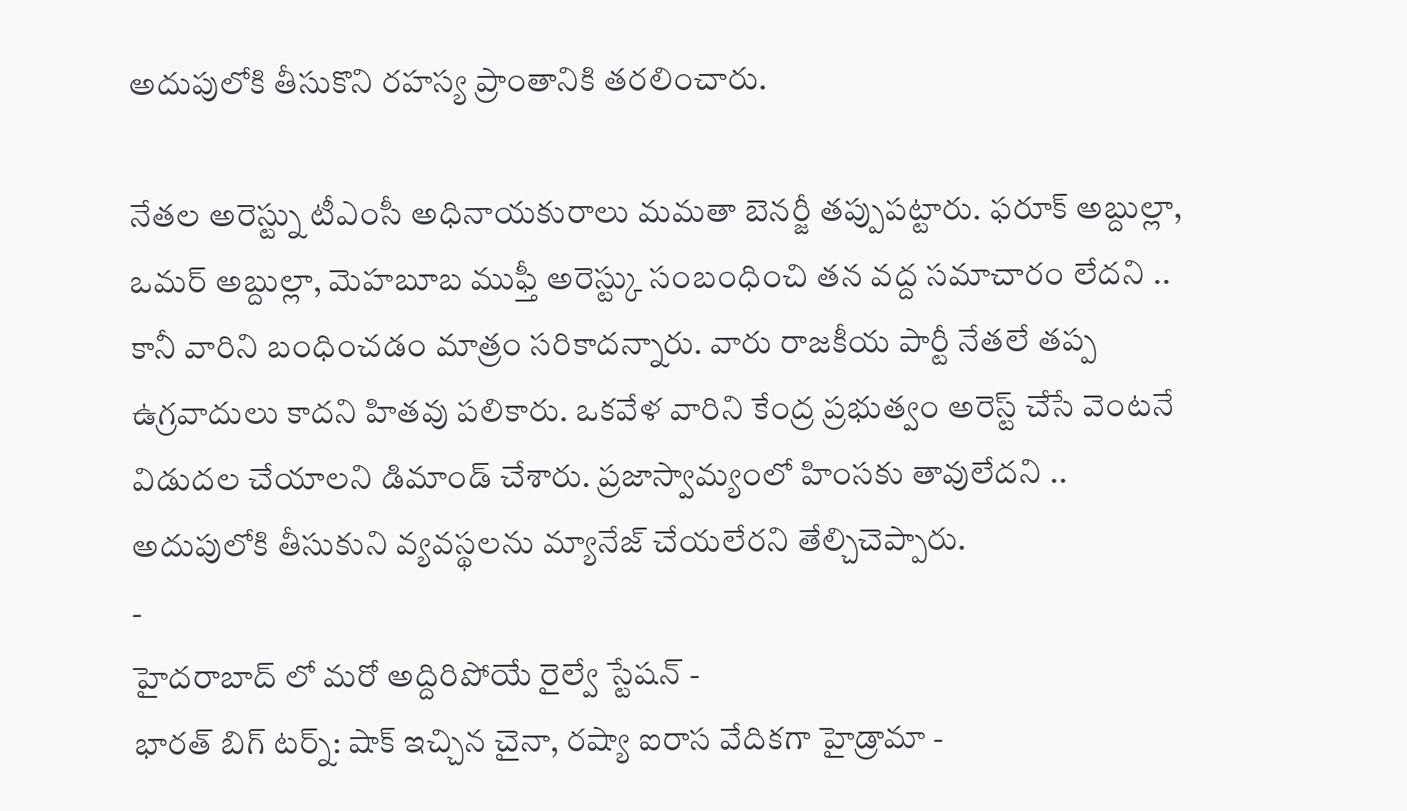అదుపులోకి తీసుకొని రహస్య ప్రాంతానికి తరలించారు.

నేతల అరెస్ట్ను టీఎంసీ అధినాయకురాలు మమతా బెనర్జీ తప్పుపట్టారు. ఫరూక్ అబ్దుల్లా, ఒమర్ అబ్దుల్లా, మెహబూబ ముఫ్తీ అరెస్ట్కు సంబంధించి తన వద్ద సమాచారం లేదని .. కానీ వారిని బంధించడం మాత్రం సరికాదన్నారు. వారు రాజకీయ పార్టీ నేతలే తప్ప ఉగ్రవాదులు కాదని హితవు పలికారు. ఒకవేళ వారిని కేంద్ర ప్రభుత్వం అరెస్ట్ చేసే వెంటనే విడుదల చేయాలని డిమాండ్ చేశారు. ప్రజాస్వామ్యంలో హింసకు తావులేదని .. అదుపులోకి తీసుకుని వ్యవస్థలను మ్యానేజ్ చేయలేరని తేల్చిచెప్పారు.
-
హైదరాబాద్ లో మరో అద్దిరిపోయే రైల్వే స్టేషన్ -
భారత్ బిగ్ టర్న్: షాక్ ఇచ్చిన చైనా, రష్యా ఐరాస వేదికగా హైడ్రామా -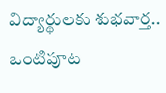విద్యార్థులకు శుభవార్త.. ఒంటిపూట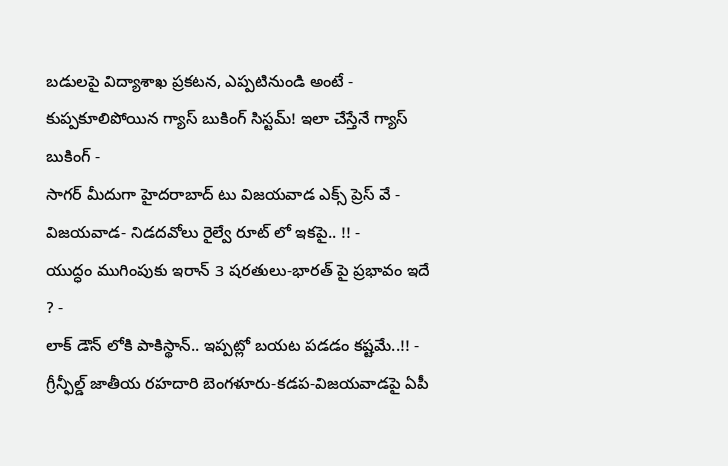బడులపై విద్యాశాఖ ప్రకటన, ఎప్పటినుండి అంటే -
కుప్పకూలిపోయిన గ్యాస్ బుకింగ్ సిస్టమ్! ఇలా చేస్తేనే గ్యాస్ బుకింగ్ -
సాగర్ మీదుగా హైదరాబాద్ టు విజయవాడ ఎక్స్ ప్రెస్ వే -
విజయవాడ- నిడదవోలు రైల్వే రూట్ లో ఇకపై.. !! -
యుద్ధం ముగింపుకు ఇరాన్ 3 షరతులు-భారత్ పై ప్రభావం ఇదే ? -
లాక్ డౌన్ లోకి పాకిస్థాన్.. ఇప్పట్లో బయట పడడం కష్టమే..!! -
గ్రీన్ఫీల్డ్ జాతీయ రహదారి బెంగళూరు-కడప-విజయవాడపై ఏపీ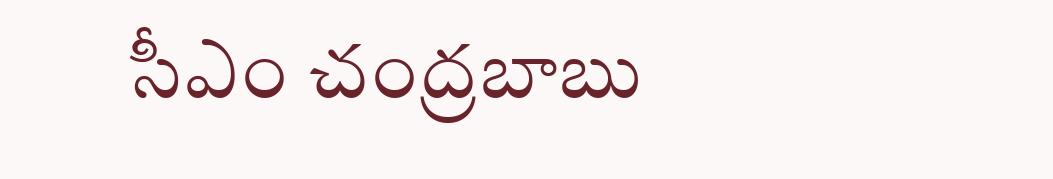సీఎం చంద్రబాబు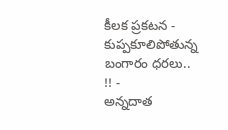కీలక ప్రకటన -
కుప్పకూలిపోతున్న బంగారం ధరలు.. !! -
అన్నదాత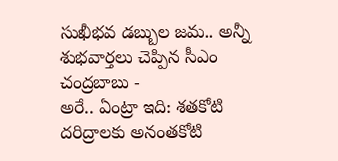సుఖీభవ డబ్బుల జమ.. అన్నీ శుభవార్తలు చెప్పిన సీఎం చంద్రబాబు -
అరే.. ఏంట్రా ఇది: శతకోటి దరిద్రాలకు అనంతకోటి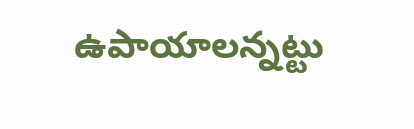ఉపాయాలన్నట్టు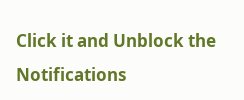Click it and Unblock the Notifications